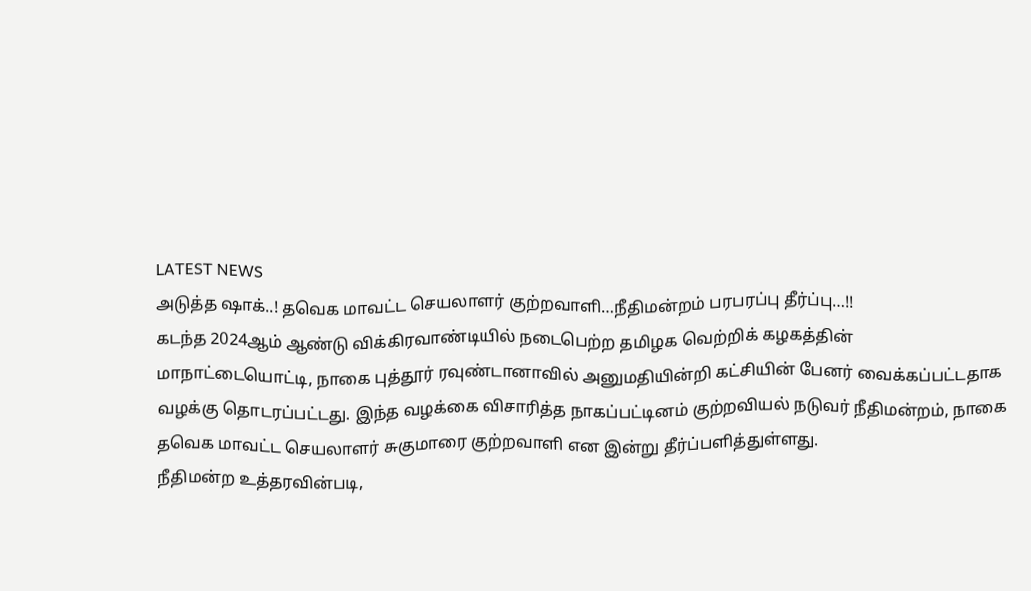LATEST NEWS
அடுத்த ஷாக்..! தவெக மாவட்ட செயலாளர் குற்றவாளி…நீதிமன்றம் பரபரப்பு தீர்ப்பு…!!
கடந்த 2024ஆம் ஆண்டு விக்கிரவாண்டியில் நடைபெற்ற தமிழக வெற்றிக் கழகத்தின் மாநாட்டையொட்டி, நாகை புத்தூர் ரவுண்டானாவில் அனுமதியின்றி கட்சியின் பேனர் வைக்கப்பட்டதாக வழக்கு தொடரப்பட்டது. இந்த வழக்கை விசாரித்த நாகப்பட்டினம் குற்றவியல் நடுவர் நீதிமன்றம், நாகை தவெக மாவட்ட செயலாளர் சுகுமாரை குற்றவாளி என இன்று தீர்ப்பளித்துள்ளது.
நீதிமன்ற உத்தரவின்படி,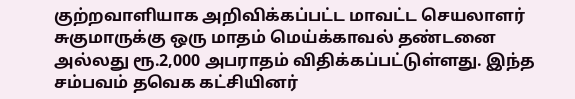குற்றவாளியாக அறிவிக்கப்பட்ட மாவட்ட செயலாளர் சுகுமாருக்கு ஒரு மாதம் மெய்க்காவல் தண்டனை அல்லது ரூ.2,000 அபராதம் விதிக்கப்பட்டுள்ளது. இந்த சம்பவம் தவெக கட்சியினர்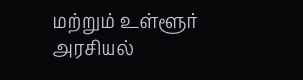மற்றும் உள்ளூர் அரசியல்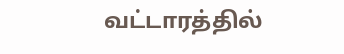வட்டாரத்தில்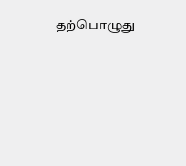தற்பொழுது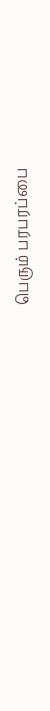பெரும் பரபரப்பை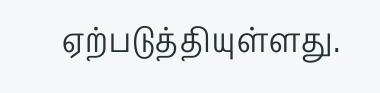ஏற்படுத்தியுள்ளது.